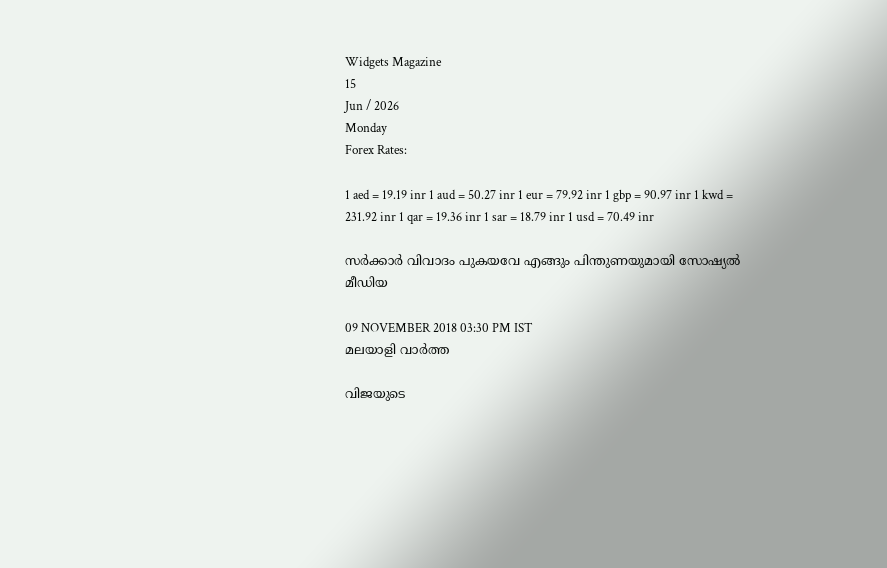Widgets Magazine
15
Jun / 2026
Monday
Forex Rates:

1 aed = 19.19 inr 1 aud = 50.27 inr 1 eur = 79.92 inr 1 gbp = 90.97 inr 1 kwd = 231.92 inr 1 qar = 19.36 inr 1 sar = 18.79 inr 1 usd = 70.49 inr

സര്‍ക്കാര്‍ വിവാദം പുകയവേ എങ്ങും പിന്തുണയുമായി സോഷ്യല്‍ മീഡിയ

09 NOVEMBER 2018 03:30 PM IST
മലയാളി വാര്‍ത്ത

വിജയുടെ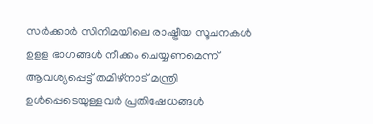സർക്കാർ സിനിമയിലെ രാഷ്ട്രീയ സൂചനകള്‍ ഉളള ഭാഗങ്ങള്‍ നീക്കം ചെയ്യണമെന്ന് ആവശ്യപ്പെട്ട് തമിഴ്‍നാട് മന്ത്രി ഉൾപ്പെടെയുള്ളവർ പ്രതിഷേധങ്ങൾ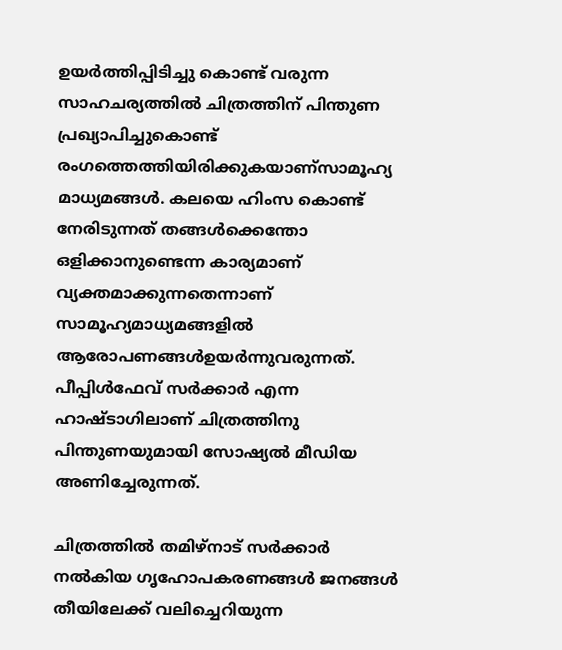ഉയർത്തിപ്പിടിച്ചു കൊണ്ട് വരുന്ന സാഹചര്യത്തിൽ ചിത്രത്തിന് പിന്തുണ പ്രഖ്യാപിച്ചുകൊണ്ട് രംഗത്തെത്തിയിരിക്കുകയാണ്സാമൂഹ്യ മാധ്യമങ്ങൾ. കലയെ ഹിംസ കൊണ്ട് നേരിടുന്നത് തങ്ങള്‍ക്കെന്തോ ഒളിക്കാനുണ്ടെന്ന കാര്യമാണ് വ്യക്തമാക്കുന്നതെന്നാണ് സാമൂഹ്യമാധ്യമങ്ങളിൽ ആരോപണങ്ങള്‍ഉയർന്നുവരുന്നത്. പീപ്പിള്‍ഫേവ് സര്‍ക്കാര്‍ എന്ന ഹാഷ്ടാഗിലാണ് ചിത്രത്തിനു പിന്തുണയുമായി സോഷ്യല്‍ മീഡിയ അണിച്ചേരുന്നത്.

ചിത്രത്തില്‍ തമിഴ്നാട് സര്‍ക്കാര്‍ നല്‍കിയ ഗൃഹോപകരണങ്ങള്‍ ജനങ്ങള്‍ തീയിലേക്ക് വലിച്ചെറിയുന്ന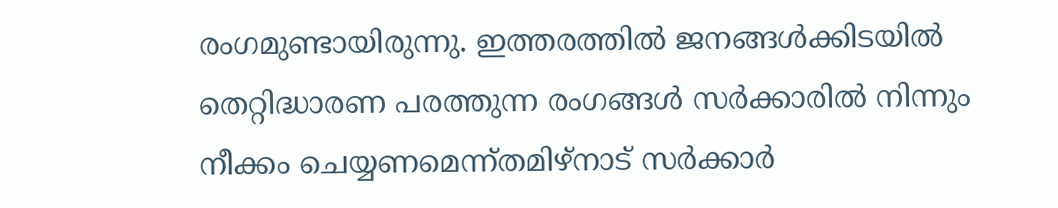രംഗമുണ്ടായിരുന്നു. ഇത്തരത്തില്‍ ജനങ്ങള്‍ക്കിടയില്‍ തെറ്റിദ്ധാരണ പരത്തുന്ന രംഗങ്ങള്‍ സര്‍ക്കാരില്‍ നിന്നും നീക്കം ചെയ്യണമെന്ന്തമിഴ്നാട് സർക്കാർ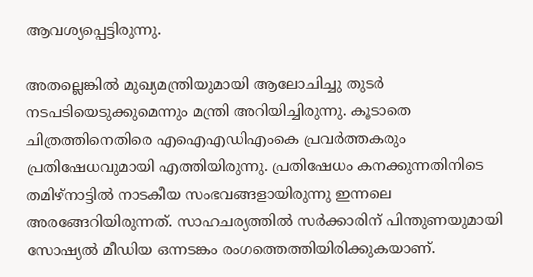ആവശ്യപ്പെട്ടിരുന്നു.

അതല്ലെങ്കില്‍ മുഖ്യമന്ത്രിയുമായി ആലോചിച്ചു തുടര്‍ നടപടിയെടുക്കുമെന്നും മന്ത്രി അറിയിച്ചിരുന്നു. കൂടാതെ ചിത്രത്തിനെതിരെ എഐഎഡിഎംകെ പ്രവര്‍ത്തകരും പ്രതിഷേധവുമായി എത്തിയിരുന്നു. പ്രതിഷേധം കനക്കുന്നതിനിടെ തമിഴ്‌നാട്ടില്‍ നാടകീയ സംഭവങ്ങളായിരുന്നു ഇന്നലെ അരങ്ങേറിയിരുന്നത്. സാഹചര്യത്തില്‍ സര്‍ക്കാരിന് പിന്തുണയുമായി സോഷ്യല്‍ മീഡിയ ഒന്നടങ്കം രംഗത്തെത്തിയിരിക്കുകയാണ്.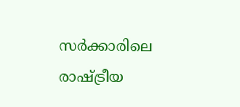സര്‍ക്കാരിലെ രാഷ്ട്രീയ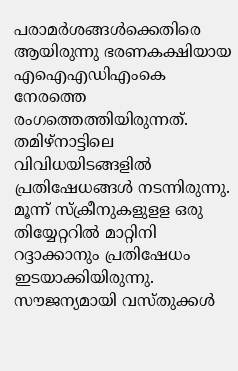പരാമര്‍ശങ്ങള്‍ക്കെതിരെ ആയിരുന്നു ഭരണകക്ഷിയായ എഐഎഡിഎംകെ നേരത്തെ രംഗത്തെത്തിയിരുന്നത്. തമിഴ്‌നാട്ടിലെ വിവിധയിടങ്ങളില്‍ പ്രതിഷേധങ്ങള്‍ നടന്നിരുന്നു. മൂന്ന് സ്‌ക്രീനുകളുളള ഒരു തിയ്യേറ്ററില്‍ മാറ്റിനി റദ്ദാക്കാനും പ്രതിഷേധം ഇടയാക്കിയിരുന്നു. സൗജന്യമായി വസ്തുക്കള്‍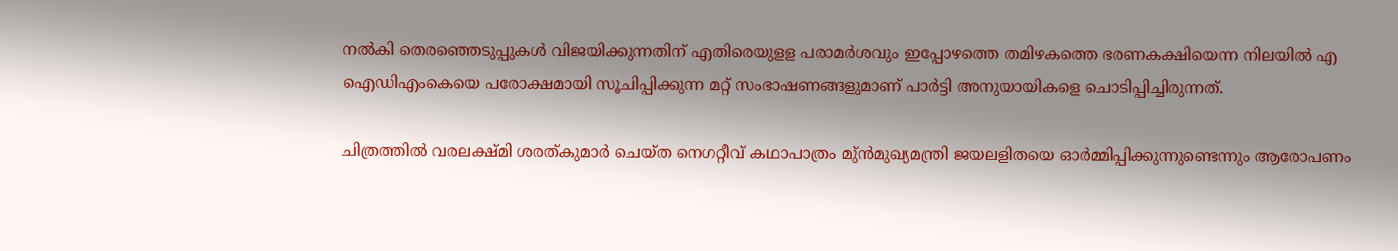നല്‍കി തെരഞ്ഞെടുപ്പുകള്‍ വിജയിക്കുന്നതിന് എതിരെയുളള പരാമര്‍ശവും ഇപ്പോഴത്തെ തമിഴകത്തെ ഭരണകക്ഷിയെന്ന നിലയില്‍ എ ഐഡിഎംകെയെ പരോക്ഷമായി സൂചിപ്പിക്കുന്ന മറ്റ് സംഭാഷണങ്ങളുമാണ് പാര്‍ട്ടി അനുയായികളെ ചൊടിപ്പിച്ചിരുന്നത്.

ചിത്രത്തില്‍ വരലക്ഷ്മി ശരത്കുമാര്‍ ചെയ്ത നെഗറ്റീവ് കഥാപാത്രം മു്ന്‍മുഖ്യമന്ത്രി ജയലളിതയെ ഓര്‍മ്മിപ്പിക്കുന്നുണ്ടെന്നും ആരോപണം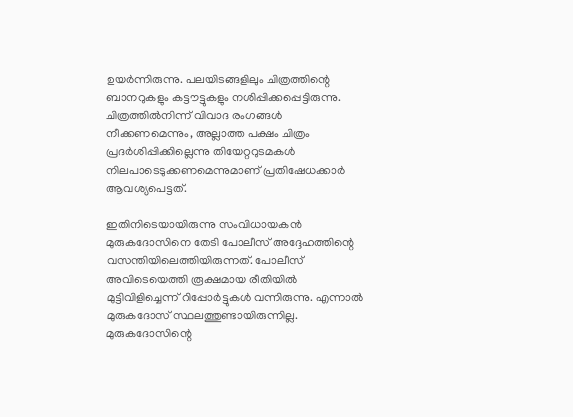ഉയര്‍ന്നിരുന്നു. പലയിടങ്ങളിലും ചിത്രത്തിന്റെ ബാനറുകളും കട്ടൗട്ടുകളും നശിപ്പിക്കപ്പെട്ടിരുന്നു. ചിത്രത്തില്‍നിന്ന് വിവാദ രംഗങ്ങള്‍ നീക്കണമെന്നും, അല്ലാത്ത പക്ഷം ചിത്രം പ്രദര്‍ശിപ്പിക്കില്ലെന്നു തിയേറ്ററുടമകള്‍ നിലപാടെടുക്കണമെന്നുമാണ് പ്രതിഷേധക്കാര്‍ ആവശ്യപെട്ടത്.

ഇതിനിടെയായിരുന്നു സംവിധായകന്‍ മുരുകദോസിനെ തേടി പോലീസ് അദ്ദേഹത്തിന്റെ വസന്തിയിലെത്തിയിരുന്നത്. പോലീസ് അവിടെയെത്തി രൂക്ഷമായ രീതിയില്‍ മുട്ടിവിളിച്ചെന്ന് റിപ്പോര്‍ട്ടുകള്‍ വന്നിരുന്നു. എന്നാല്‍ മുരുകദോസ് സ്ഥലത്തുണ്ടായിരുന്നില്ല. മുരുകദോസിന്റെ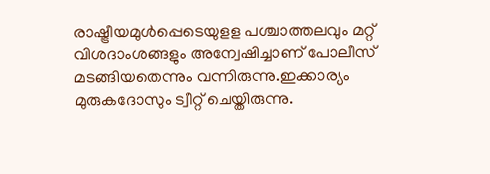രാഷ്ട്രീയമുള്‍പ്പെടെയുളള പശ്ചാത്തലവും മറ്റ് വിശദാംശങ്ങളും അന്വേഷിച്ചാണ് പോലീസ് മടങ്ങിയതെന്നും വന്നിരുന്നു.ഇക്കാര്യം മുരുകദോസും ട്വീറ്റ് ചെയ്തിരുന്നു.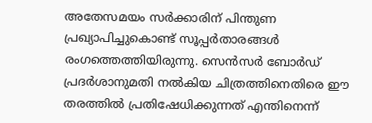അതേസമയം സര്‍ക്കാരിന് പിന്തുണ പ്രഖ്യാപിച്ചുകൊണ്ട് സൂപ്പര്‍താരങ്ങള്‍ രംഗത്തെത്തിയിരുന്നു. സെന്‍സര്‍ ബോര്‍ഡ് പ്രദര്‍ശാനുമതി നല്‍കിയ ചിത്രത്തിനെതിരെ ഈ തരത്തില്‍ പ്രതിഷേധിക്കുന്നത് എന്തിനെന്ന്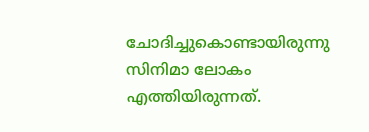ചോദിച്ചുകൊണ്ടായിരുന്നു സിനിമാ ലോകം എത്തിയിരുന്നത്.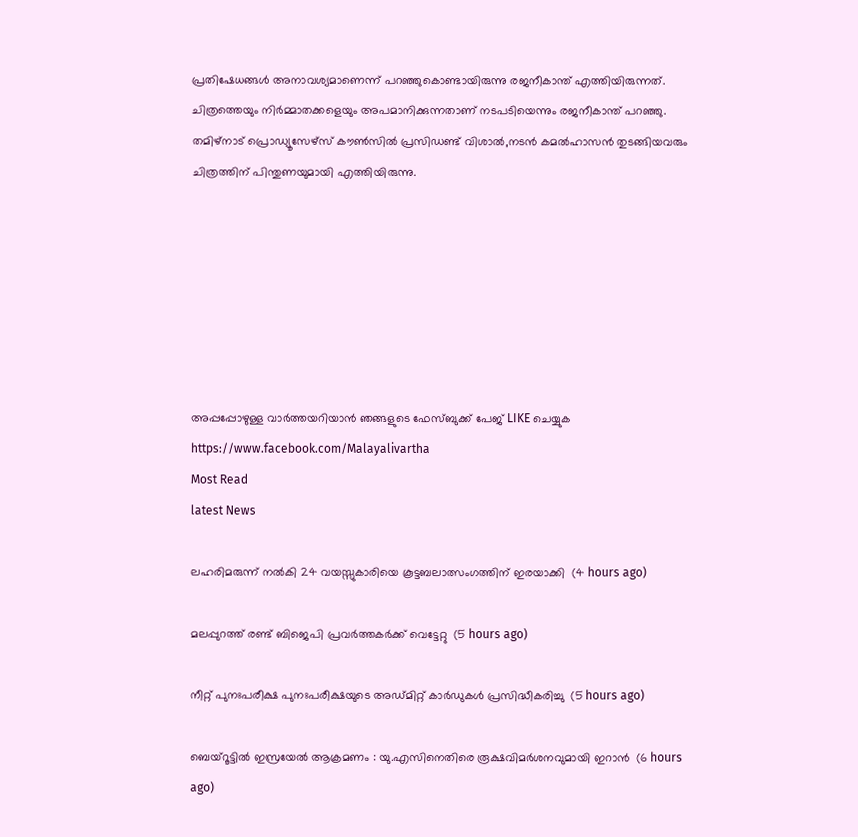പ്രതിഷേധങ്ങള്‍ അനാവശ്യമാണെന്ന് പറഞ്ഞുകൊണ്ടായിരുന്നു രജനീകാന്ത് എത്തിയിരുന്നത്. ചിത്രത്തെയും നിര്‍മ്മാതക്കളെയും അപമാനിക്കുന്നതാണ് നടപടിയെന്നും രജനീകാന്ത് പറഞ്ഞു. തമിഴ്‌നാട് പ്രൊഡ്യൂസേഴ്‌സ് കൗണ്‍സില്‍ പ്രസിഡണ്ട് വിശാല്‍,നടന്‍ കമല്‍ഹാസന്‍ തുടങ്ങിയവരും ചിത്രത്തിന് പിന്തുണയുമായി എത്തിയിരുന്നു.







അപ്പപ്പോഴുള്ള വാര്‍ത്തയറിയാന്‍ ഞങ്ങളുടെ ഫേസ്‌ബുക്ക്‌ പേജ് LIKE ചെയ്യുക
https://www.facebook.com/Malayalivartha
Most Read
latest News

ലഹരിമരുന്ന് നല്‍കി 24 വയസ്സുകാരിയെ കൂട്ടബലാത്സംഗത്തിന് ഇരയാക്കി  (4 hours ago)

മലപ്പുറത്ത് രണ്ട് ബിജെപി പ്രവര്‍ത്തകര്‍ക്ക് വെട്ടേറ്റു  (5 hours ago)

നീറ്റ് പുനഃപരീക്ഷ പുനഃപരീക്ഷയുടെ അഡ്മിറ്റ് കാര്‍ഡുകള്‍ പ്രസിദ്ധീകരിച്ചു  (5 hours ago)

ബെയ്‌റൂട്ടില്‍ ഇസ്രയേല്‍ ആക്രമണം : യു.എസിനെതിരെ രൂക്ഷവിമര്‍ശനവുമായി ഇറാന്‍  (6 hours ago)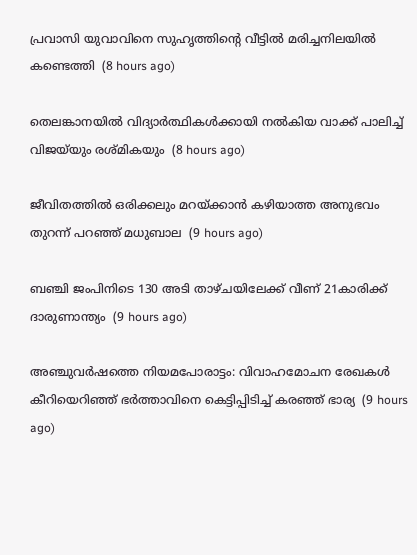പ്രവാസി യുവാവിനെ സുഹൃത്തിന്റെ വീട്ടില്‍ മരിച്ചനിലയില്‍ കണ്ടെത്തി  (8 hours ago)

തെലങ്കാനയില്‍ വിദ്യാര്‍ത്ഥികള്‍ക്കായി നല്‍കിയ വാക്ക് പാലിച്ച് വിജയ്‌യും രശ്മികയും  (8 hours ago)

ജീവിതത്തില്‍ ഒരിക്കലും മറയ്ക്കാന്‍ കഴിയാത്ത അനുഭവം തുറന്ന് പറഞ്ഞ് മധുബാല  (9 hours ago)

ബഞ്ചി ജംപിനിടെ 130 അടി താഴ്ചയിലേക്ക് വീണ് 21കാരിക്ക് ദാരുണാന്ത്യം  (9 hours ago)

അഞ്ചുവര്‍ഷത്തെ നിയമപോരാട്ടം: വിവാഹമോചന രേഖകള്‍ കീറിയെറിഞ്ഞ് ഭര്‍ത്താവിനെ കെട്ടിപ്പിടിച്ച് കരഞ്ഞ് ഭാര്യ  (9 hours ago)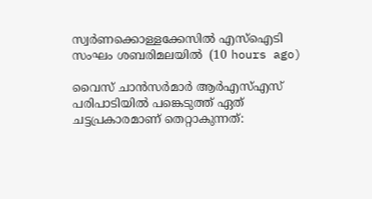സ്വര്‍ണക്കൊള്ളക്കേസില്‍ എസ്‌ഐടി സംഘം ശബരിമലയില്‍  (10 hours ago)

വൈസ് ചാന്‍സര്‍മാര്‍ ആര്‍എസ്എസ് പരിപാടിയില്‍ പങ്കെടുത്ത് ഏത് ചട്ടപ്രകാരമാണ് തെറ്റാകുന്നത്: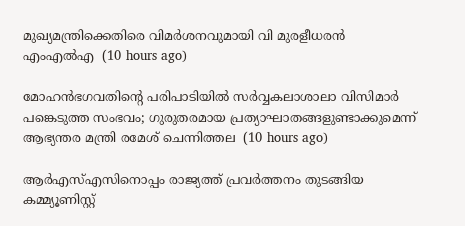മുഖ്യമന്ത്രിക്കെതിരെ വിമര്‍ശനവുമായി വി മുരളീധരന്‍ എംഎല്‍എ  (10 hours ago)

മോഹന്‍ഭഗവതിന്റെ പരിപാടിയില്‍ സര്‍വ്വകലാശാലാ വിസിമാര്‍ പങ്കെടുത്ത സംഭവം; ഗുരുതരമായ പ്രത്യാഘാതങ്ങളുണ്ടാക്കുമെന്ന് ആഭ്യന്തര മന്ത്രി രമേശ് ചെന്നിത്തല  (10 hours ago)

ആര്‍എസ്എസിനൊപ്പം രാജ്യത്ത് പ്രവർത്തനം തുടങ്ങിയ കമ്മ്യൂണിസ്റ്റ്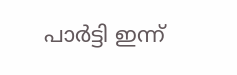പാർട്ടി ഇന്ന്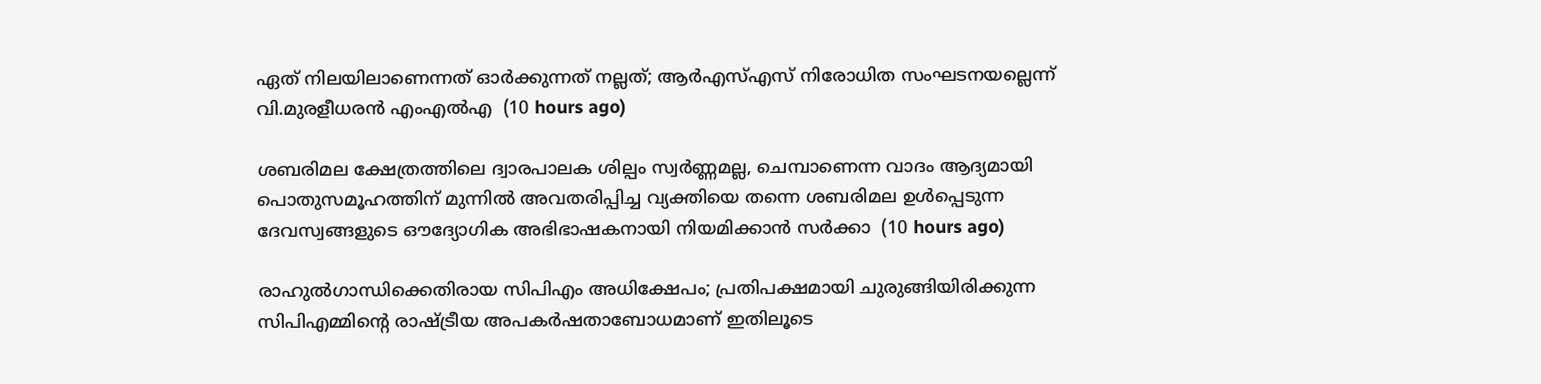ഏത് നിലയിലാണെന്നത് ഓർക്കുന്നത് നല്ലത്; ആര്‍എസ്എസ് നിരോധിത സംഘടനയല്ലെന്ന് വി.മുരളീധരന്‍ എംഎല്‍എ  (10 hours ago)

ശബരിമല ക്ഷേത്രത്തിലെ ദ്വാരപാലക ശില്പം സ്വർണ്ണമല്ല, ചെമ്പാണെന്ന വാദം ആദ്യമായി പൊതുസമൂഹത്തിന് മുന്നിൽ അവതരിപ്പിച്ച വ്യക്തിയെ തന്നെ ശബരിമല ഉൾപ്പെടുന്ന ദേവസ്വങ്ങളുടെ ഔദ്യോഗിക അഭിഭാഷകനായി നിയമിക്കാൻ സർക്കാ  (10 hours ago)

രാഹുൽഗാന്ധിക്കെതിരായ സിപിഎം അധിക്ഷേപം; പ്രതിപക്ഷമായി ചുരുങ്ങിയിരിക്കുന്ന സിപിഎമ്മിൻ്റെ രാഷ്ട്രീയ അപകർഷതാബോധമാണ് ഇതിലൂടെ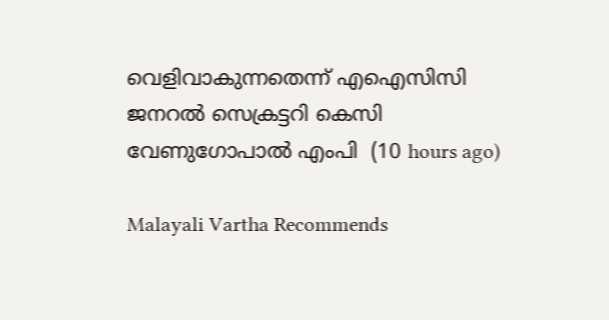വെളിവാകുന്നതെന്ന് എഐസിസി ജനറൽ സെക്രട്ടറി കെസി വേണുഗോപാൽ എംപി  (10 hours ago)

Malayali Vartha Recommends